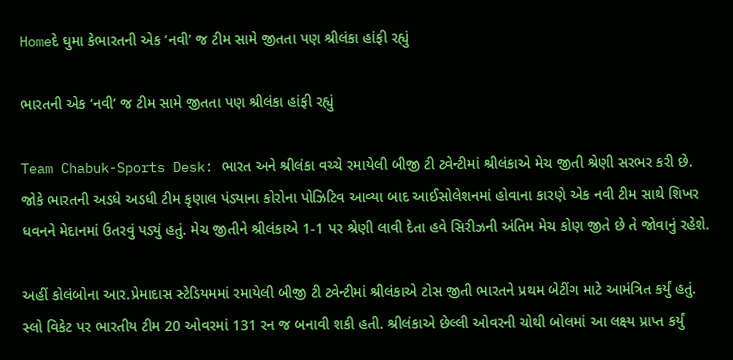Homeદે ઘુમા કેભારતની એક ‘નવી’ જ ટીમ સામે જીતતા પણ શ્રીલંકા હાંફી રહ્યું

ભારતની એક ‘નવી’ જ ટીમ સામે જીતતા પણ શ્રીલંકા હાંફી રહ્યું

Team Chabuk-Sports Desk: ભારત અને શ્રીલંકા વચ્ચે રમાયેલી બીજી ટી ટ્વેન્ટીમાં શ્રીલંકાએ મેચ જીતી શ્રેણી સરભર કરી છે. જોકે ભારતની અડધે અડધી ટીમ કૃણાલ પંડ્યાના કોરોના પોઝિટિવ આવ્યા બાદ આઈસોલેશનમાં હોવાના કારણે એક નવી ટીમ સાથે શિખર ધવનને મેદાનમાં ઉતરવું પડ્યું હતું. મેચ જીતીને શ્રીલંકાએ 1-1 પર શ્રેણી લાવી દેતા હવે સિરીઝની અંતિમ મેચ કોણ જીતે છે તે જોવાનું રહેશે.

અહીં કોલંબોના આર.પ્રેમાદાસ સ્ટેડિયમમાં રમાયેલી બીજી ટી ટ્વેન્ટીમાં શ્રીલંકાએ ટોસ જીતી ભારતને પ્રથમ બેટીંગ માટે આમંત્રિત કર્યું હતું. સ્લો વિકેટ પર ભારતીય ટીમ 20 ઓવરમાં 131 રન જ બનાવી શકી હતી. શ્રીલંકાએ છેલ્લી ઓવરની ચોથી બોલમાં આ લક્ષ્ય પ્રાપ્ત કર્યું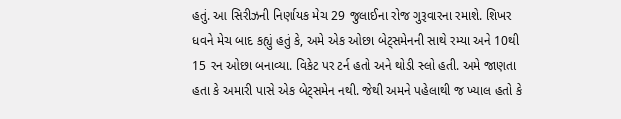હતું. આ સિરીઝની નિર્ણાયક મેચ 29 જુલાઈના રોજ ગુરૂવારના રમાશે. શિખર ધવને મેચ બાદ કહ્યું હતું કે, અમે એક ઓછા બેટ્સમેનની સાથે રમ્યા અને 10થી 15 રન ઓછા બનાવ્યા. વિકેટ પર ટર્ન હતો અને થોડી સ્લો હતી. અમે જાણતા હતા કે અમારી પાસે એક બેટ્સમેન નથી. જેથી અમને પહેલાથી જ ખ્યાલ હતો કે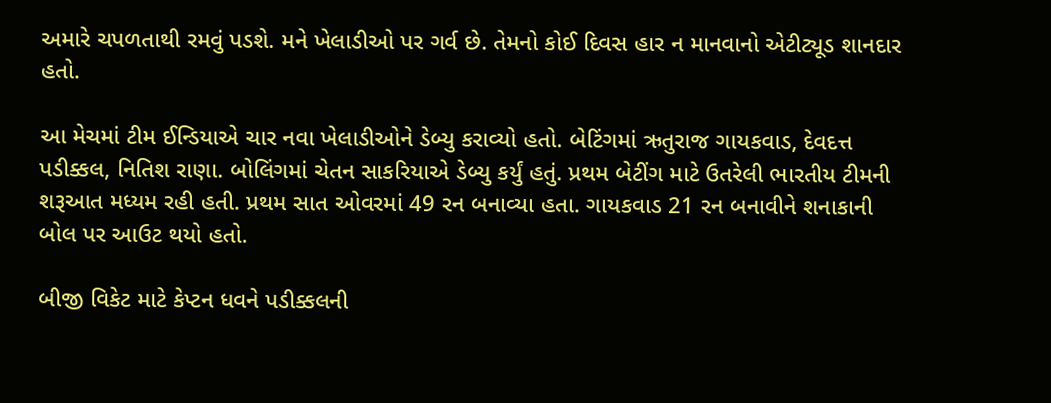અમારે ચપળતાથી રમવું પડશે. મને ખેલાડીઓ પર ગર્વ છે. તેમનો કોઈ દિવસ હાર ન માનવાનો એટીટ્યૂડ શાનદાર હતો.

આ મેચમાં ટીમ ઈન્ડિયાએ ચાર નવા ખેલાડીઓને ડેબ્યુ કરાવ્યો હતો. બેટિંગમાં ઋતુરાજ ગાયકવાડ, દેવદત્ત પડીક્કલ, નિતિશ રાણા. બોલિંગમાં ચેતન સાકરિયાએ ડેબ્યુ કર્યું હતું. પ્રથમ બેટીંગ માટે ઉતરેલી ભારતીય ટીમની શરૂઆત મધ્યમ રહી હતી. પ્રથમ સાત ઓવરમાં 49 રન બનાવ્યા હતા. ગાયકવાડ 21 રન બનાવીને શનાકાની બોલ પર આઉટ થયો હતો.

બીજી વિકેટ માટે કેપ્ટન ધવને પડીક્કલની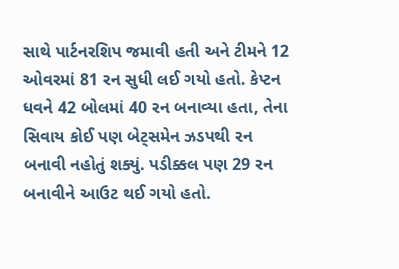સાથે પાર્ટનરશિપ જમાવી હતી અને ટીમને 12 ઓવરમાં 81 રન સુધી લઈ ગયો હતો. કેપ્ટન ધવને 42 બોલમાં 40 રન બનાવ્યા હતા, તેના સિવાય કોઈ પણ બેટ્સમેન ઝડપથી રન બનાવી નહોતું શક્યું. પડીક્કલ પણ 29 રન બનાવીને આઉટ થઈ ગયો હતો.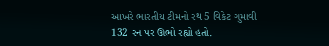આખરે ભારતીય ટીમનો રથ 5 વિકેટ ગુમાવી 132 રન પર ઊભો રહ્યો હતો.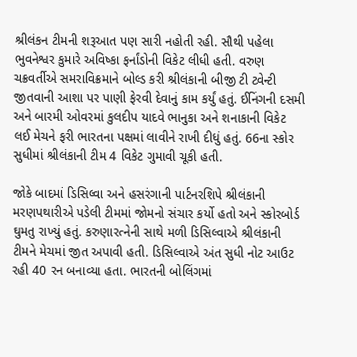શ્રીલંકન ટીમની શરૂઆત પણ સારી નહોતી રહી. સૌથી પહેલા ભુવનેશ્વર કુમારે અવિષ્કા ફર્નાંડોની વિકેટ લીધી હતી. વરુણ ચક્રવર્તીએ સમરાવિક્રમાને બોલ્ડ કરી શ્રીલંકાની બીજી ટી ટ્વેન્ટી જીતવાની આશા પર પાણી ફેરવી દેવાનું કામ કર્યું હતું. ઈનિંગની દસમી અને બારમી ઓવરમાં કુલદીપ યાદવે ભાનુકા અને શનાકાની વિકેટ લઈ મેચને ફરી ભારતના પક્ષમાં લાવીને રાખી દીધું હતું. 66ના સ્કોર સુધીમાં શ્રીલંકાની ટીમ 4 વિકેટ ગુમાવી ચૂકી હતી.

જોકે બાદમાં ડિસિલ્વા અને હસરંગાની પાર્ટનરશિપે શ્રીલંકાની મરણપથારીએ પડેલી ટીમમાં જોમનો સંચાર કર્યો હતો અને સ્કોરબોર્ડ ઘુમતુ રાખ્યું હતું. કરુણારત્નેની સાથે મળી ડિસિલ્વાએ શ્રીલંકાની ટીમને મેચમાં જીત અપાવી હતી. ડિસિલ્વાએ અંત સુધી નોટ આઉટ રહી 40 રન બનાવ્યા હતા. ભારતની બોલિંગમાં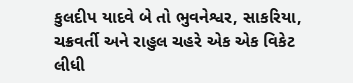કુલદીપ યાદવે બે તો ભુવનેશ્વર, સાકરિયા, ચક્રવર્તી અને રાહુલ ચહરે એક એક વિકેટ લીધી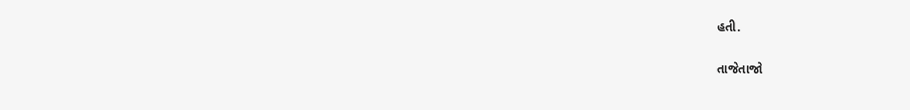હતી.

તાજેતાજો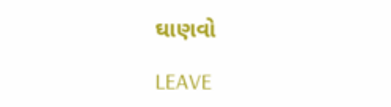ઘાણવો

LEAVE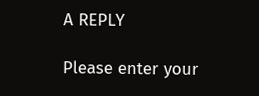A REPLY

Please enter your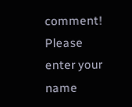comment!
Please enter your name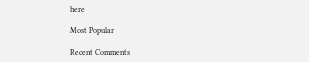here

Most Popular

Recent Comments